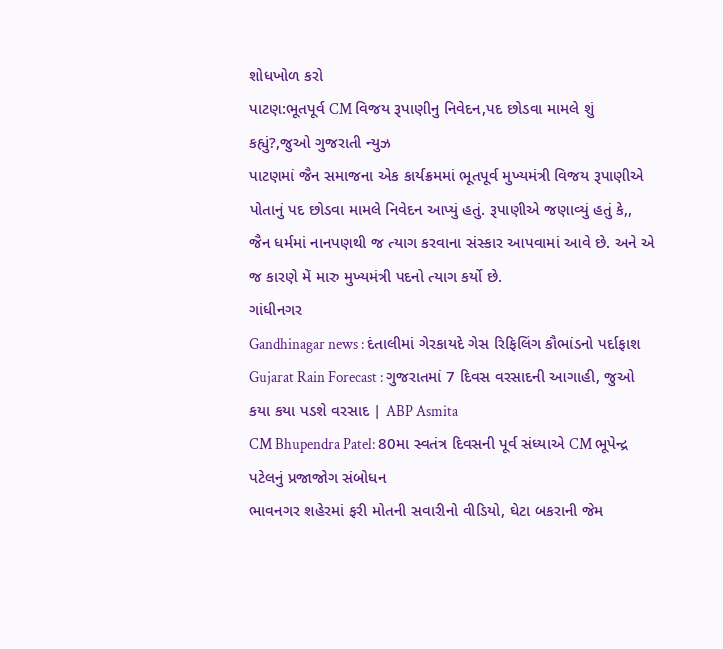શોધખોળ કરો
પાટણ:ભૂતપૂર્વ CM વિજય રૂપાણીનુ નિવેદન,પદ છોડવા મામલે શું કહ્યું?,જુઓ ગુજરાતી ન્યુઝ
પાટણમાં જૈન સમાજના એક કાર્યક્રમમાં ભૂતપૂર્વ મુખ્યમંત્રી વિજય રૂપાણીએ પોતાનું પદ છોડવા મામલે નિવેદન આપ્યું હતું. રૂપાણીએ જણાવ્યું હતું કે,, જૈન ધર્મમાં નાનપણથી જ ત્યાગ કરવાના સંસ્કાર આપવામાં આવે છે. અને એ જ કારણે મેં મારુ મુખ્યમંત્રી પદનો ત્યાગ કર્યો છે.
ગાંધીનગર
Gandhinagar news : દંતાલીમાં ગેરકાયદે ગેસ રિફિલિંગ કૌભાંડનો પર્દાફાશ
Gujarat Rain Forecast : ગુજરાતમાં 7 દિવસ વરસાદની આગાહી, જુઓ કયા કયા પડશે વરસાદ | ABP Asmita
CM Bhupendra Patel: 80મા સ્વતંત્ર દિવસની પૂર્વ સંધ્યાએ CM ભૂપેન્દ્ર પટેલનું પ્રજાજોગ સંબોધન
ભાવનગર શહેરમાં ફરી મોતની સવારીનો વીડિયો, ઘેટા બકરાની જેમ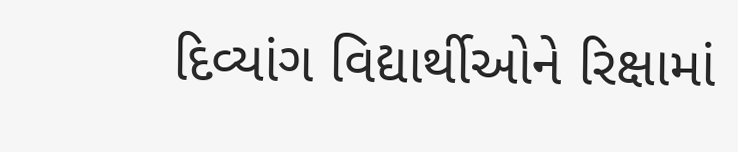દિવ્યાંગ વિદ્યાર્થીઓને રિક્ષામાં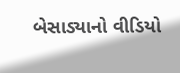બેસાડ્યાનો વીડિયો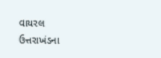વાયરલ
ઉત્તરાખંડના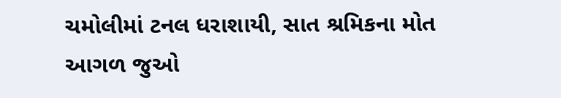ચમોલીમાં ટનલ ધરાશાયી, સાત શ્રમિકના મોત
આગળ જુઓ